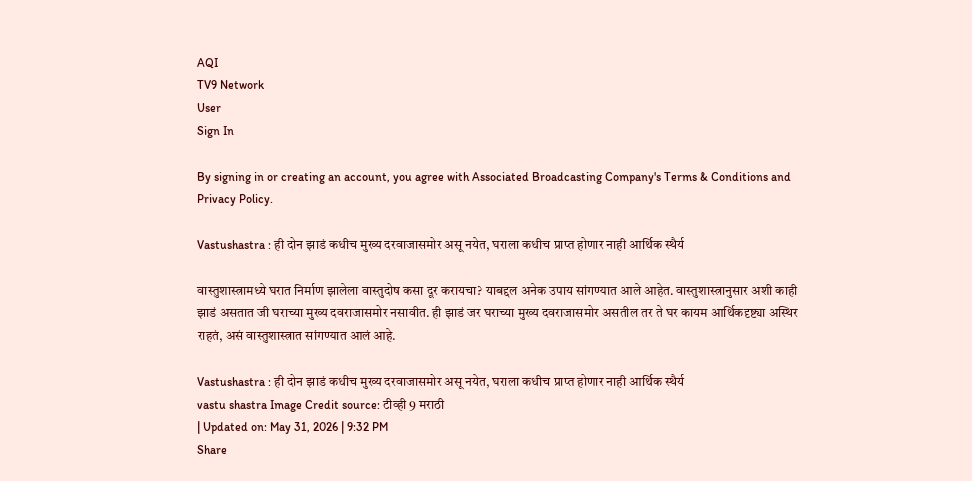AQI
TV9 Network
User
Sign In

By signing in or creating an account, you agree with Associated Broadcasting Company's Terms & Conditions and Privacy Policy.

Vastushastra : ही दोन झाडं कधीच मुख्य दरवाजासमोर असू नयेत, घराला कधीच प्राप्त होणार नाही आर्थिक स्थैर्य

वास्तुशास्त्रामध्ये घरात निर्माण झालेला वास्तुदोष कसा दूर करायचा? याबद्दल अनेक उपाय सांगण्यात आले आहेत. वास्तुशास्त्रानुसार अशी काही झाडं असतात जी घराच्या मुख्य दवराजासमोर नसावीत. ही झाडं जर घराच्या मुख्य दवराजासमोर असतील तर ते घर कायम आर्थिकदृष्ट्या अस्थिर राहतं, असं वास्तुशास्त्रात सांगण्यात आलं आहे.

Vastushastra : ही दोन झाडं कधीच मुख्य दरवाजासमोर असू नयेत, घराला कधीच प्राप्त होणार नाही आर्थिक स्थैर्य
vastu shastra Image Credit source: टीव्ही 9 मराठी
| Updated on: May 31, 2026 | 9:32 PM
Share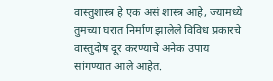वास्तुशास्त्र हे एक असं शास्त्र आहे, ज्यामध्ये तुमच्या घरात निर्माण झालेले विविध प्रकारचे वास्तुदोष दूर करण्याचे अनेक उपाय सांगण्यात आले आहेत.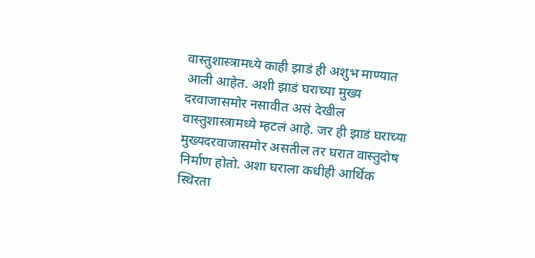वास्तुशास्त्रामध्ये काही झाडं ही अशुभ माण्यात आली आहेत. अशी झाडं घराच्या मुख्य दरवाजासमोर नसावीत असं देखील वास्तुशास्त्रामध्ये म्हटलं आहे. जर ही झाडं घराच्या मुख्यदरवाजासमोर असतील तर घरात वास्तुदोष निर्माण होतो. अशा घराला कधीही आर्थिक स्थिरता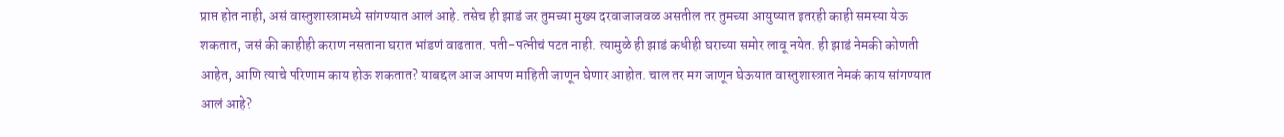प्राप्त होत नाही, असं वास्तुशास्त्रामध्ये सांगण्यात आलं आहे. तसेच ही झाडं जर तुमच्या मुख्य दरवाजाजवळ असतील तर तुमच्या आयुष्यात इतरही काही समस्या येऊ शकतात, जसं की काहीही कराण नसताना घरात भांडणं वाढतात. पती-पत्नीचं पटत नाही. त्यामुळे ही झाडं कधीही घराच्या समोर लावू नयेत. ही झाडं नेमकी कोणती आहेत, आणि त्याचे परिणाम काय होऊ शकतात? याबद्दल आज आपण माहिती जाणून घेणार आहोत. चाल तर मग जाणून घेऊयात वास्तुशास्त्रात नेमकं काय सांगण्यात आलं आहे?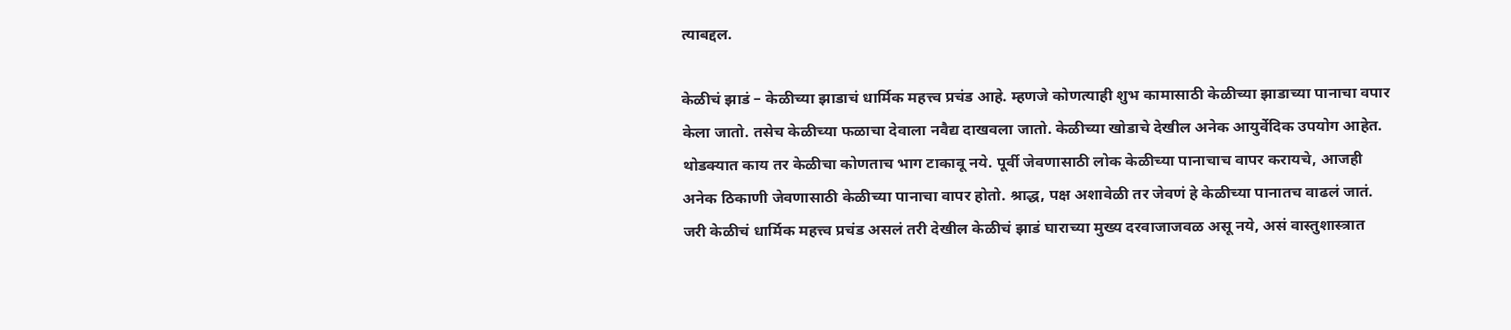त्याबद्दल.

केळीचं झाडं – केळीच्या झाडाचं धार्मिक महत्त्व प्रचंड आहे. म्हणजे कोणत्याही शुभ कामासाठी केळीच्या झाडाच्या पानाचा वपार केला जातो. तसेच केळीच्या फळाचा देवाला नवैद्य दाखवला जातो. केळीच्या खोडाचे देखील अनेक आयुर्वेदिक उपयोग आहेत. थोडक्यात काय तर केळीचा कोणताच भाग टाकावू नये. पूर्वी जेवणासाठी लोक केळीच्या पानाचाच वापर करायचे, आजही अनेक ठिकाणी जेवणासाठी केळीच्या पानाचा वापर होतो. श्राद्ध, पक्ष अशावेळी तर जेवणं हे केळीच्या पानातच वाढलं जातं. जरी केळीचं धार्मिक महत्त्व प्रचंड असलं तरी देखील केळीचं झाडं घाराच्या मुख्य दरवाजाजवळ असू नये, असं वास्तुशास्त्रात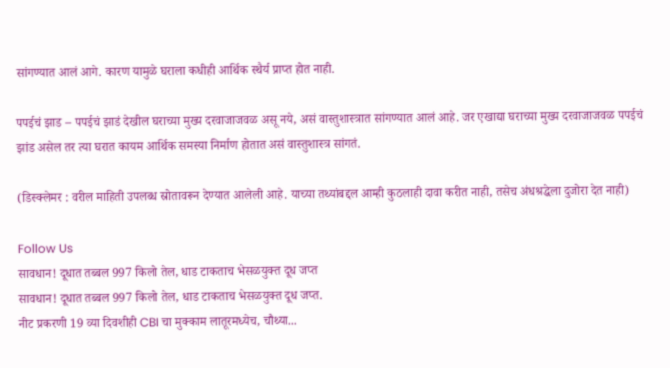सांगण्यात आलं आगे. कारण यामुळे घराला कधीही आर्थिक स्थैर्य प्राप्त होत नाही.

पपईचं झाड – पपईचं झाडं देखील घराच्या मुख्य दरवाजाजवळ असू नये, असं वास्तुशास्त्रात सांगण्यात आलं आहे. जर एखाद्या घराच्या मुख्य दरवाजाजवळ पपईचं झांड असेल तर त्या घरात कायम आर्थिक समस्या निर्माण होतात असं वास्तुशास्त्र सांगतं.

(डिस्क्लेमर : वरील माहिती उपलब्ध स्रोतावरून देण्यात आलेली आहे. याच्या तथ्यांबद्दल आम्ही कुठलाही दावा करीत नाही, तसेच अंधश्रद्धेला दुजोरा देत नाही)

Follow Us
सावधान! दूधात तब्बल 997 किलो तेल, धाड टाकताच भेसळयुक्त दूध जप्त
सावधान! दूधात तब्बल 997 किलो तेल, धाड टाकताच भेसळयुक्त दूध जप्त.
नीट प्रकरणी 19 व्या दिवशीही CBI चा मुक्काम लातूरमध्येच, चौथ्या...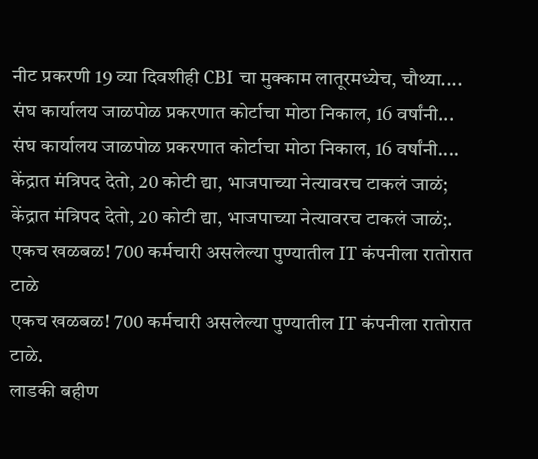नीट प्रकरणी 19 व्या दिवशीही CBI चा मुक्काम लातूरमध्येच, चौथ्या....
संघ कार्यालय जाळपोळ प्रकरणात कोर्टाचा मोठा निकाल, 16 वर्षांनी...
संघ कार्यालय जाळपोळ प्रकरणात कोर्टाचा मोठा निकाल, 16 वर्षांनी....
केंद्रात मंत्रिपद देतो, 20 कोटी द्या, भाजपाच्या नेत्यावरच टाकलं जाळं;
केंद्रात मंत्रिपद देतो, 20 कोटी द्या, भाजपाच्या नेत्यावरच टाकलं जाळं;.
एकच खळबळ! 700 कर्मचारी असलेल्या पुण्यातील IT कंपनीला रातोरात टाळे
एकच खळबळ! 700 कर्मचारी असलेल्या पुण्यातील IT कंपनीला रातोरात टाळे.
लाडकी बहीण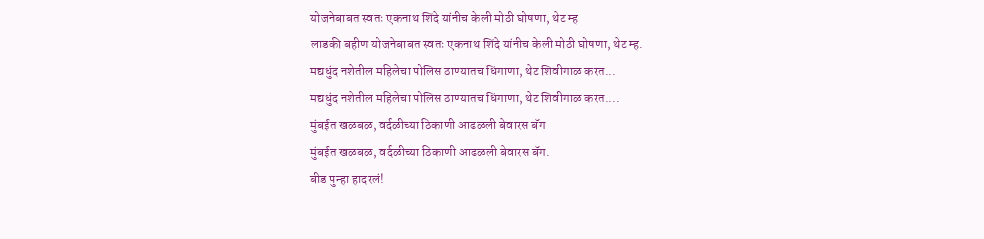योजनेबाबत स्वतः एकनाथ शिंदे यांनीच केली मोठी घोषणा, थेट म्ह
लाडकी बहीण योजनेबाबत स्वतः एकनाथ शिंदे यांनीच केली मोठी घोषणा, थेट म्ह.
मद्यधुंद नशेतील महिलेचा पोलिस ठाण्यातच धिंगाणा, थेट शिवीगाळ करत...
मद्यधुंद नशेतील महिलेचा पोलिस ठाण्यातच धिंगाणा, थेट शिवीगाळ करत....
मुंबईत खळबळ, वर्दळीच्या ठिकाणी आढळली बेवारस बॅग
मुंबईत खळबळ, वर्दळीच्या ठिकाणी आढळली बेवारस बॅग.
बीड पुन्हा हादरलं!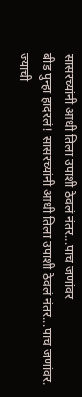सासरच्यांनी आधी तिला उपाशी ठेवलं नंतर...पाच जणांवर
बीड पुन्हा हादरलं! सासरच्यांनी आधी तिला उपाशी ठेवलं नंतर...पाच जणांवर.
ज्याची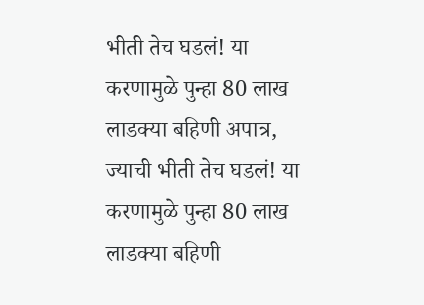भीती तेच घडलं! या करणामुळे पुन्हा 80 लाख लाडक्या बहिणी अपात्र,
ज्याची भीती तेच घडलं! या करणामुळे पुन्हा 80 लाख लाडक्या बहिणी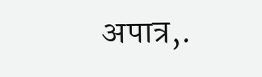अपात्र,.